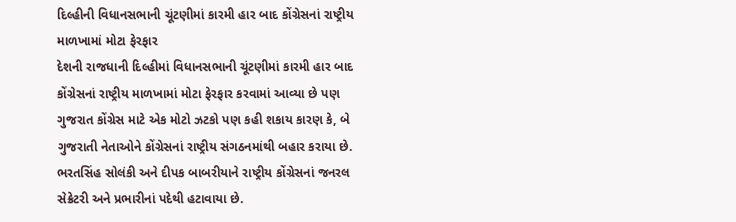દિલ્હીની વિધાનસભાની ચૂંટણીમાં કારમી હાર બાદ કોંગ્રેસનાં રાષ્ટ્રીય માળખામાં મોટા ફેરફાર
દેશની રાજધાની દિલ્હીમાં વિધાનસભાની ચૂંટણીમાં કારમી હાર બાદ કોંગ્રેસનાં રાષ્ટ્રીય માળખામાં મોટા ફેરફાર કરવામાં આવ્યા છે પણ ગુજરાત કોંગ્રેસ માટે એક મોટો ઝટકો પણ કહી શકાય કારણ કે, બે ગુજરાતી નેતાઓને કોંગ્રેસનાં રાષ્ટ્રીય સંગઠનમાંથી બહાર કરાયા છે. ભરતસિંહ સોલંકી અને દીપક બાબરીયાને રાષ્ટ્રીય કોંગ્રેસનાં જનરલ સેક્રેટરી અને પ્રભારીનાં પદેથી હટાવાયા છે.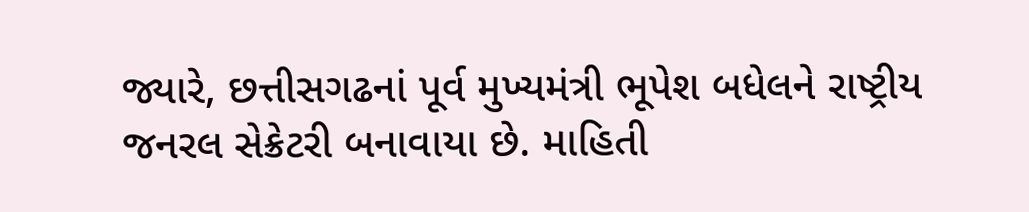જ્યારે, છત્તીસગઢનાં પૂર્વ મુખ્યમંત્રી ભૂપેશ બધેલને રાષ્ટ્રીય જનરલ સેક્રેટરી બનાવાયા છે. માહિતી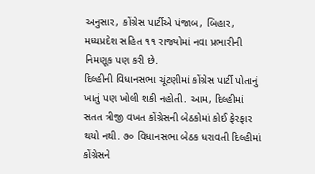અનુસાર, કોંગ્રેસ પાર્ટીએ પંજાબ, બિહાર, મધ્યપ્રદેશ સહિત ૧૧ રાજ્યોમાં નવા પ્રભારીની નિમણૂક પણ કરી છે.
દિલ્હીની વિધાનસભા ચૂંટણીમાં કોંગ્રેસ પાર્ટી પોતાનું ખાતું પણ ખોલી શકી નહોતી. આમ, દિલ્હીમાં સતત ત્રીજી વખત કોંગ્રેસની બેઠકોમાં કોઈ ફેરફાર થયો નથી. ૭૦ વિધાનસભા બેઠક ધરાવતી દિલ્હીમાં કોંગ્રેસને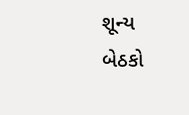શૂન્ય બેઠકો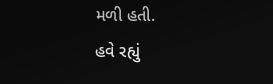મળી હતી.
હવે રહ્યું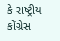કે રાષ્ટ્રીય કોંગ્રેસ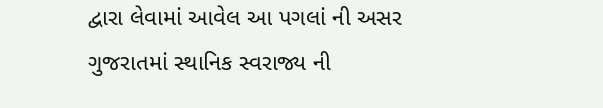દ્વારા લેવામાં આવેલ આ પગલાં ની અસર ગુજરાતમાં સ્થાનિક સ્વરાજ્ય ની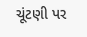ચૂંટણી પર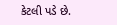કેટલી પડે છે.